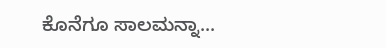ಕೊನೆಗೂ ಸಾಲಮನ್ನಾ...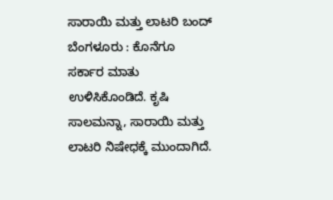ಸಾರಾಯಿ ಮತ್ತು ಲಾಟರಿ ಬಂದ್
ಬೆಂಗಳೂರು : ಕೊನೆಗೂ ಸರ್ಕಾರ ಮಾತು ಉಳಿಸಿಕೊಂಡಿದೆ. ಕೃಷಿ ಸಾಲಮನ್ನಾ, ಸಾರಾಯಿ ಮತ್ತು ಲಾಟರಿ ನಿಷೇಧಕ್ಕೆ ಮುಂದಾಗಿದೆ.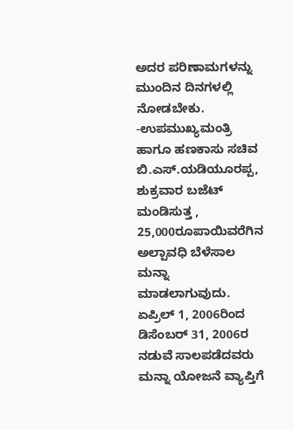ಅದರ ಪರಿಣಾಮಗಳನ್ನು ಮುಂದಿನ ದಿನಗಳಲ್ಲಿ ನೋಡಬೇಕು.
-ಉಪಮುಖ್ಯಮಂತ್ರಿ ಹಾಗೂ ಹಣಕಾಸು ಸಚಿವ ಬಿ.ಎಸ್.ಯಡಿಯೂರಪ್ಪ, ಶುಕ್ರವಾರ ಬಜೆಟ್ ಮಂಡಿಸುತ್ತ , 25,000ರೂಪಾಯಿವರೆಗಿನ ಅಲ್ಪಾವಧಿ ಬೆಳೆಸಾಲ ಮನ್ನಾ ಮಾಡಲಾಗುವುದು. ಏಪ್ರಿಲ್ 1, 2006ರಿಂದ ಡಿಸೆಂಬರ್ 31, 2006ರ ನಡುವೆ ಸಾಲಪಡೆದವರು ಮನ್ನಾ ಯೋಜನೆ ವ್ಯಾಪ್ತಿಗೆ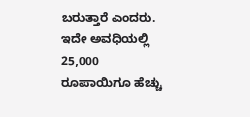ಬರುತ್ತಾರೆ ಎಂದರು.
ಇದೇ ಅವಧಿಯಲ್ಲಿ 25,000 ರೂಪಾಯಿಗೂ ಹೆಚ್ಚು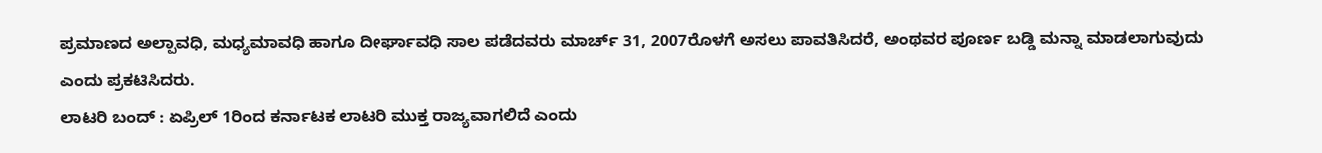ಪ್ರಮಾಣದ ಅಲ್ಪಾವಧಿ, ಮಧ್ಯಮಾವಧಿ ಹಾಗೂ ದೀರ್ಘಾವಧಿ ಸಾಲ ಪಡೆದವರು ಮಾರ್ಚ್ 31, 2007ರೊಳಗೆ ಅಸಲು ಪಾವತಿಸಿದರೆ, ಅಂಥವರ ಪೂರ್ಣ ಬಡ್ಡಿ ಮನ್ನಾ ಮಾಡಲಾಗುವುದು ಎಂದು ಪ್ರಕಟಿಸಿದರು.
ಲಾಟರಿ ಬಂದ್ : ಏಪ್ರಿಲ್ 1ರಿಂದ ಕರ್ನಾಟಕ ಲಾಟರಿ ಮುಕ್ತ ರಾಜ್ಯವಾಗಲಿದೆ ಎಂದು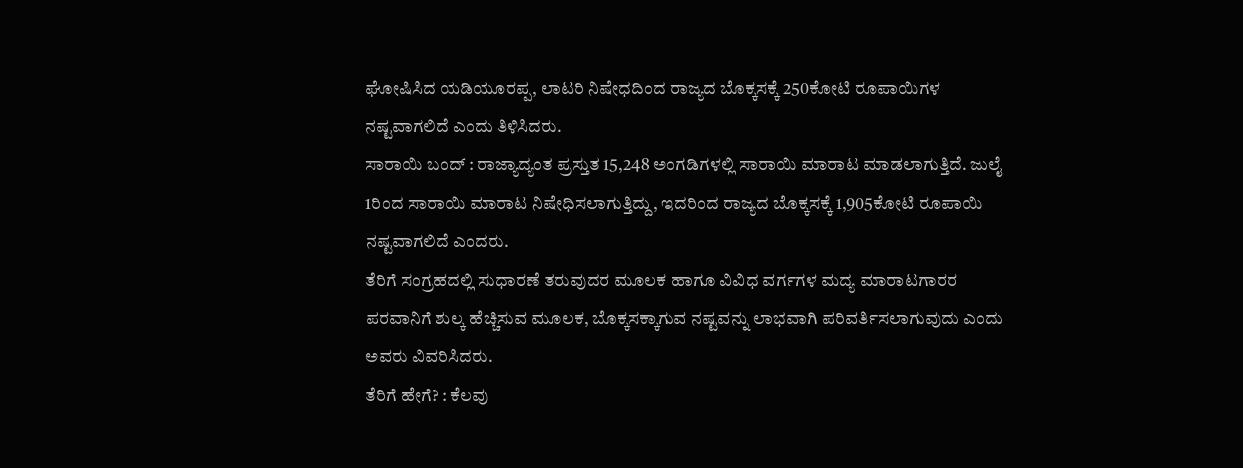ಘೋಷಿಸಿದ ಯಡಿಯೂರಪ್ಪ, ಲಾಟರಿ ನಿಷೇಧದಿಂದ ರಾಜ್ಯದ ಬೊಕ್ಕಸಕ್ಕೆ 250ಕೋಟಿ ರೂಪಾಯಿಗಳ ನಷ್ಟವಾಗಲಿದೆ ಎಂದು ತಿಳಿಸಿದರು.
ಸಾರಾಯಿ ಬಂದ್ : ರಾಜ್ಯಾದ್ಯಂತ ಪ್ರಸ್ತುತ 15,248 ಅಂಗಡಿಗಳಲ್ಲಿ ಸಾರಾಯಿ ಮಾರಾಟ ಮಾಡಲಾಗುತ್ತಿದೆ. ಜುಲೈ 1ರಿಂದ ಸಾರಾಯಿ ಮಾರಾಟ ನಿಷೇಧಿಸಲಾಗುತ್ತಿದ್ದು, ಇದರಿಂದ ರಾಜ್ಯದ ಬೊಕ್ಕಸಕ್ಕೆ 1,905ಕೋಟಿ ರೂಪಾಯಿ ನಷ್ಟವಾಗಲಿದೆ ಎಂದರು.
ತೆರಿಗೆ ಸಂಗ್ರಹದಲ್ಲಿ ಸುಧಾರಣೆ ತರುವುದರ ಮೂಲಕ ಹಾಗೂ ವಿವಿಧ ವರ್ಗಗಳ ಮದ್ಯ ಮಾರಾಟಗಾರರ ಪರವಾನಿಗೆ ಶುಲ್ಕ ಹೆಚ್ಚಿಸುವ ಮೂಲಕ, ಬೊಕ್ಕಸಕ್ಕಾಗುವ ನಷ್ಟವನ್ನು ಲಾಭವಾಗಿ ಪರಿವರ್ತಿಸಲಾಗುವುದು ಎಂದು ಅವರು ವಿವರಿಸಿದರು.
ತೆರಿಗೆ ಹೇಗೆ? : ಕೆಲವು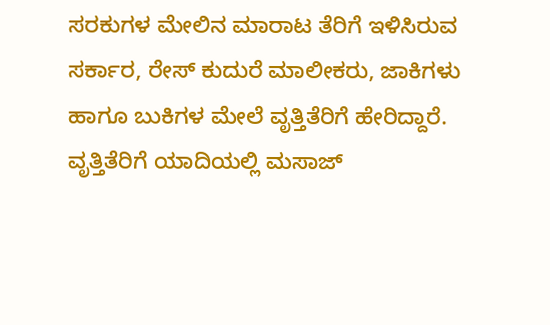ಸರಕುಗಳ ಮೇಲಿನ ಮಾರಾಟ ತೆರಿಗೆ ಇಳಿಸಿರುವ ಸರ್ಕಾರ, ರೇಸ್ ಕುದುರೆ ಮಾಲೀಕರು, ಜಾಕಿಗಳು ಹಾಗೂ ಬುಕಿಗಳ ಮೇಲೆ ವೃತ್ತಿತೆರಿಗೆ ಹೇರಿದ್ದಾರೆ.
ವೃತ್ತಿತೆರಿಗೆ ಯಾದಿಯಲ್ಲಿ ಮಸಾಜ್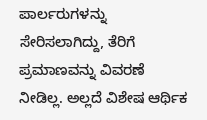ಪಾರ್ಲರುಗಳನ್ನು ಸೇರಿಸಲಾಗಿದ್ದು, ತೆರಿಗೆ ಪ್ರಮಾಣವನ್ನು ವಿವರಣೆ ನೀಡಿಲ್ಲ. ಅಲ್ಲದೆ ವಿಶೇಷ ಆರ್ಥಿಕ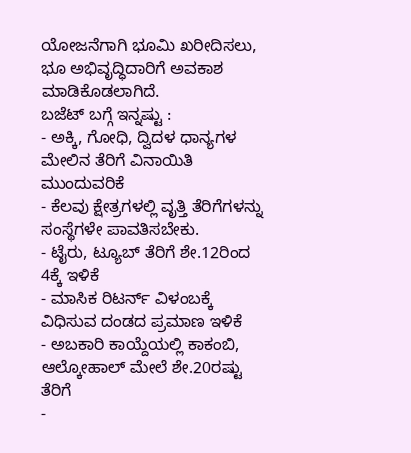ಯೋಜನೆಗಾಗಿ ಭೂಮಿ ಖರೀದಿಸಲು, ಭೂ ಅಭಿವೃದ್ಧಿದಾರಿಗೆ ಅವಕಾಶ ಮಾಡಿಕೊಡಲಾಗಿದೆ.
ಬಜೆಟ್ ಬಗ್ಗೆ ಇನ್ನಷ್ಟು :
- ಅಕ್ಕಿ, ಗೋಧಿ, ದ್ವಿದಳ ಧಾನ್ಯಗಳ ಮೇಲಿನ ತೆರಿಗೆ ವಿನಾಯಿತಿ ಮುಂದುವರಿಕೆ
- ಕೆಲವು ಕ್ಷೇತ್ರಗಳಲ್ಲಿ ವೃತ್ತಿ ತೆರಿಗೆಗಳನ್ನು ಸಂಸ್ಥೆಗಳೇ ಪಾವತಿಸಬೇಕು.
- ಟೈರು, ಟ್ಯೂಬ್ ತೆರಿಗೆ ಶೇ.12ರಿಂದ 4ಕ್ಕೆ ಇಳಿಕೆ
- ಮಾಸಿಕ ರಿಟರ್ನ್ ವಿಳಂಬಕ್ಕೆ ವಿಧಿಸುವ ದಂಡದ ಪ್ರಮಾಣ ಇಳಿಕೆ
- ಅಬಕಾರಿ ಕಾಯ್ದೆಯಲ್ಲಿ ಕಾಕಂಬಿ, ಆಲ್ಕೋಹಾಲ್ ಮೇಲೆ ಶೇ.20ರಷ್ಟು ತೆರಿಗೆ
-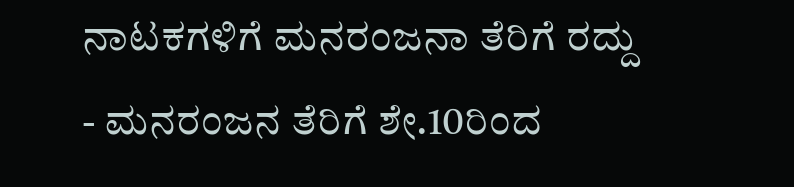ನಾಟಕಗಳಿಗೆ ಮನರಂಜನಾ ತೆರಿಗೆ ರದ್ದು
- ಮನರಂಜನ ತೆರಿಗೆ ಶೇ.10ರಿಂದ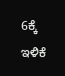6ಕ್ಕೆ ಇಳಿಕೆ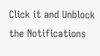Click it and Unblock the Notifications